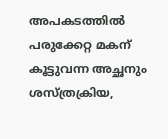അപകടത്തിൽ പരുക്കേറ്റ മകന് കൂട്ടുവന്ന അച്ഛനും ശസ്ത്രക്രിയ,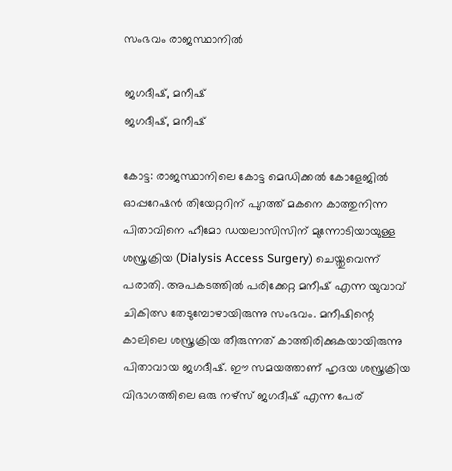സംഭവം രാജസ്ഥാനിൽ

ജഗദീഷ്, മനീഷ്
ജഗദീഷ്, മനീഷ്

കോട്ട: രാജസ്ഥാനിലെ കോട്ട മെഡിക്കല്‍ കോളേജില്‍ ഓപ്പറേഷന്‍ തിയേറ്ററിന് പുറത്ത് മകനെ കാത്തുനിന്ന പിതാവിനെ ഹീമോ ഡയലാസിസിന് മുന്നോടിയായുള്ള ശസ്ത്രക്രിയ (Dialysis Access Surgery) ചെയ്തുവെന്ന് പരാതി. അപകടത്തില്‍ പരിക്കേറ്റ മനീഷ് എന്ന യുവാവ് ചികിത്സ തേടുമ്പോഴായിരുന്നു സംഭവം. മനീഷിന്റെ കാലിലെ ശസ്ത്രക്രിയ തീരുന്നത് കാത്തിരിക്കുകയായിരുന്നു പിതാവായ ജഗദീഷ്. ഈ സമയത്താണ് ഹൃദയ ശസ്ത്രക്രിയ വിഭാഗത്തിലെ ഒരു നഴ്‌സ് ജഗദീഷ് എന്ന പേര്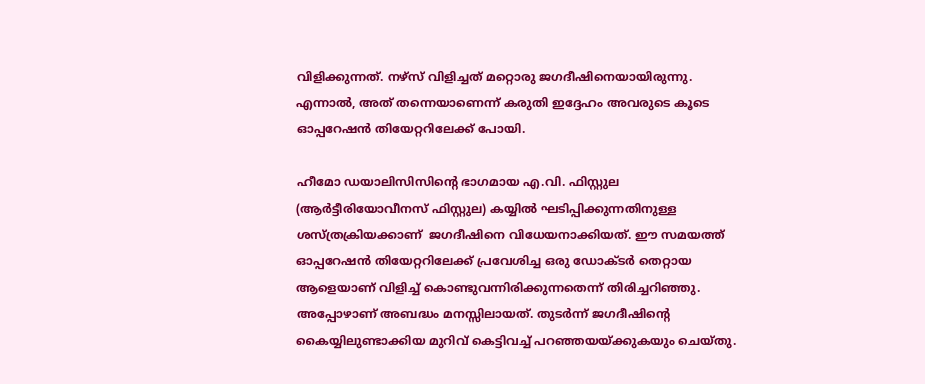വിളിക്കുന്നത്. നഴ്‌സ് വിളിച്ചത് മറ്റൊരു ജഗദീഷിനെയായിരുന്നു. എന്നാല്‍, അത് തന്നെയാണെന്ന് കരുതി ഇദ്ദേഹം അവരുടെ കൂടെ ഓപ്പറേഷന്‍ തിയേറ്ററിലേക്ക് പോയി.

ഹീമോ ഡയാലിസിസിന്റെ ഭാഗമായ എ.വി. ഫിസ്റ്റുല (ആര്‍ട്ടീരിയോവീനസ് ഫിസ്റ്റുല) കയ്യില്‍ ഘടിപ്പിക്കുന്നതിനുള്ള ശസ്ത്രക്രിയക്കാണ്  ജഗദീഷിനെ വിധേയനാക്കിയത്. ഈ സമയത്ത് ഓപ്പറേഷൻ തിയേറ്ററിലേക്ക് പ്രവേശിച്ച ഒരു ഡോക്ടർ തെറ്റായ ആളെയാണ് വിളിച്ച് കൊണ്ടുവന്നിരിക്കുന്നതെന്ന് തിരിച്ചറിഞ്ഞു. അപ്പോഴാണ് അബദ്ധം മനസ്സിലായത്. തുടര്‍ന്ന് ജഗദീഷിന്റെ കൈയ്യിലുണ്ടാക്കിയ മുറിവ് കെട്ടിവച്ച് പറഞ്ഞയയ്ക്കുകയും ചെയ്തു.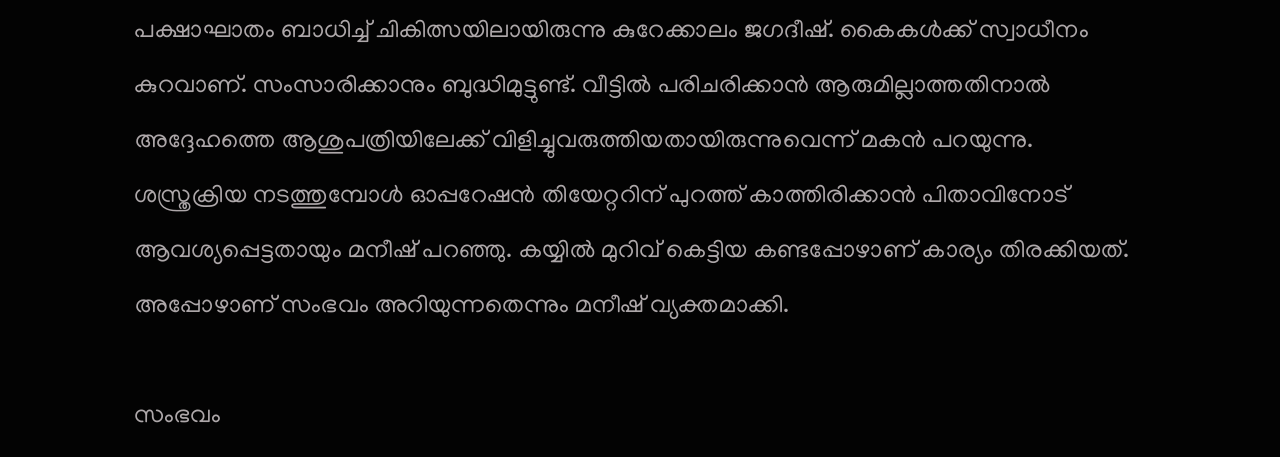പക്ഷാഘാതം ബാധിച്ച് ചികിത്സയിലായിരുന്നു കുറേക്കാലം ജഗദീഷ്. കൈകള്‍ക്ക് സ്വാധീനം കുറവാണ്. സംസാരിക്കാനും ബുദ്ധിമുട്ടുണ്ട്. വീട്ടില്‍ പരിചരിക്കാന്‍ ആരുമില്ലാത്തതിനാല്‍ അദ്ദേഹത്തെ ആശുപത്രിയിലേക്ക് വിളിച്ചുവരുത്തിയതായിരുന്നുവെന്ന് മകന്‍ പറയുന്നു.  ശസ്ത്രക്രിയ നടത്തുമ്പോള്‍ ഓപ്പറേഷന്‍ തിയേറ്ററിന് പുറത്ത് കാത്തിരിക്കാന്‍ പിതാവിനോട് ആവശ്യപ്പെട്ടതായും മനീഷ് പറഞ്ഞു. കയ്യില്‍ മുറിവ് കെട്ടിയ കണ്ടപ്പോഴാണ് കാര്യം തിരക്കിയത്. അപ്പോഴാണ് സംഭവം അറിയുന്നതെന്നും മനീഷ് വ്യക്തമാക്കി.

സംഭവം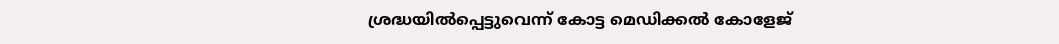ശ്രദ്ധയില്‍പ്പെട്ടുവെന്ന് കോട്ട മെഡിക്കല്‍ കോളേജ്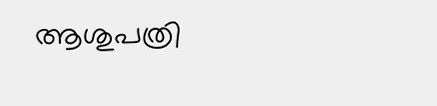ആശുപത്രി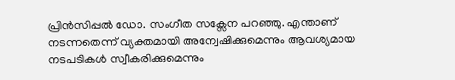പ്രിന്‍സിപ്പല്‍ ഡോ. സംഗീത സക്സേന പറഞ്ഞു. എന്താണ് നടന്നതെന്ന് വ്യക്തമായി അന്വേഷിക്കുമെന്നും ആവശ്യമായ നടപടികള്‍ സ്വീകരിക്കുമെന്നും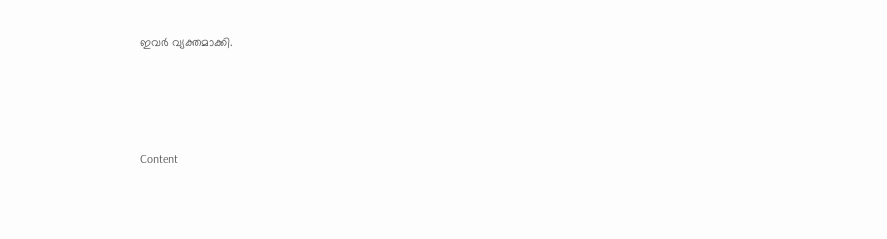ഇവര്‍ വ്യക്തമാക്കി.




Content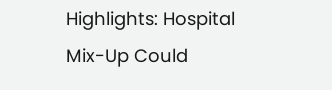Highlights: Hospital Mix-Up Could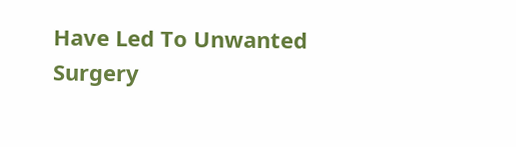Have Led To Unwanted Surgery